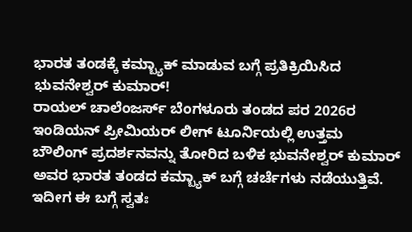ಭಾರತ ತಂಡಕ್ಕೆ ಕಮ್ಬ್ಯಾಕ್ ಮಾಡುವ ಬಗ್ಗೆ ಪ್ರತಿಕ್ರಿಯಿಸಿದ ಭುವನೇಶ್ವರ್ ಕುಮಾರ್!
ರಾಯಲ್ ಚಾಲೆಂಜರ್ಸ್ ಬೆಂಗಳೂರು ತಂಡದ ಪರ 2026ರ ಇಂಡಿಯನ್ ಪ್ರೀಮಿಯರ್ ಲೀಗ್ ಟೂರ್ನಿಯಲ್ಲಿ ಉತ್ತಮ ಬೌಲಿಂಗ್ ಪ್ರದರ್ಶನವನ್ನು ತೋರಿದ ಬಳಿಕ ಭುವನೇಶ್ವರ್ ಕುಮಾರ್ ಅವರ ಭಾರತ ತಂಡದ ಕಮ್ಬ್ಯಾಕ್ ಬಗ್ಗೆ ಚರ್ಚೆಗಳು ನಡೆಯುತ್ತಿವೆ. ಇದೀಗ ಈ ಬಗ್ಗೆ ಸ್ವತಃ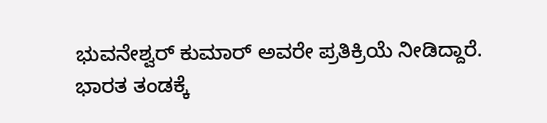ಭುವನೇಶ್ವರ್ ಕುಮಾರ್ ಅವರೇ ಪ್ರತಿಕ್ರಿಯೆ ನೀಡಿದ್ದಾರೆ.
ಭಾರತ ತಂಡಕ್ಕೆ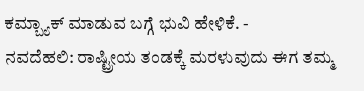ಕಮ್ಬ್ಯಾಕ್ ಮಾಡುವ ಬಗ್ಗೆ ಭುವಿ ಹೇಳಿಕೆ. -
ನವದೆಹಲಿ: ರಾಷ್ಟ್ರೀಯ ತಂಡಕ್ಕೆ ಮರಳುವುದು ಈಗ ತಮ್ಮ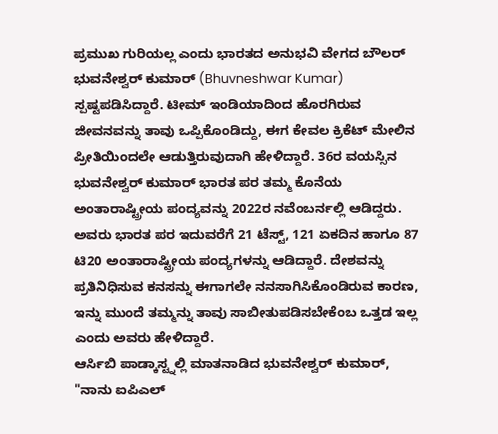ಪ್ರಮುಖ ಗುರಿಯಲ್ಲ ಎಂದು ಭಾರತದ ಅನುಭವಿ ವೇಗದ ಬೌಲರ್ ಭುವನೇಶ್ವರ್ ಕುಮಾರ್ (Bhuvneshwar Kumar) ಸ್ಪಷ್ಟಪಡಿಸಿದ್ದಾರೆ. ಟೀಮ್ ಇಂಡಿಯಾದಿಂದ ಹೊರಗಿರುವ ಜೀವನವನ್ನು ತಾವು ಒಪ್ಪಿಕೊಂಡಿದ್ದು, ಈಗ ಕೇವಲ ಕ್ರಿಕೆಟ್ ಮೇಲಿನ ಪ್ರೀತಿಯಿಂದಲೇ ಆಡುತ್ತಿರುವುದಾಗಿ ಹೇಳಿದ್ದಾರೆ. 36ರ ವಯಸ್ಸಿನ ಭುವನೇಶ್ವರ್ ಕುಮಾರ್ ಭಾರತ ಪರ ತಮ್ಮ ಕೊನೆಯ ಅಂತಾರಾಷ್ಟ್ರೀಯ ಪಂದ್ಯವನ್ನು 2022ರ ನವೆಂಬರ್ನಲ್ಲಿ ಆಡಿದ್ದರು. ಅವರು ಭಾರತ ಪರ ಇದುವರೆಗೆ 21 ಟೆಸ್ಟ್, 121 ಏಕದಿನ ಹಾಗೂ 87 ಟಿ20 ಅಂತಾರಾಷ್ಟ್ರೀಯ ಪಂದ್ಯಗಳನ್ನು ಆಡಿದ್ದಾರೆ. ದೇಶವನ್ನು ಪ್ರತಿನಿಧಿಸುವ ಕನಸನ್ನು ಈಗಾಗಲೇ ನನಸಾಗಿಸಿಕೊಂಡಿರುವ ಕಾರಣ, ಇನ್ನು ಮುಂದೆ ತಮ್ಮನ್ನು ತಾವು ಸಾಬೀತುಪಡಿಸಬೇಕೆಂಬ ಒತ್ತಡ ಇಲ್ಲ ಎಂದು ಅವರು ಹೇಳಿದ್ದಾರೆ.
ಆರ್ಸಿಬಿ ಪಾಡ್ಕಾಸ್ಟ್ನಲ್ಲಿ ಮಾತನಾಡಿದ ಭುವನೇಶ್ವರ್ ಕುಮಾರ್, "ನಾನು ಐಪಿಎಲ್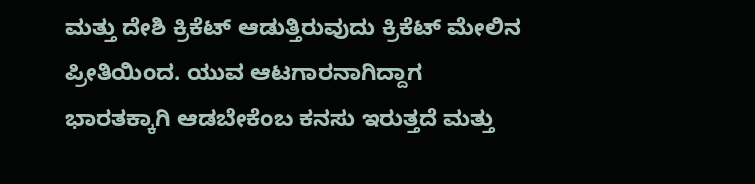ಮತ್ತು ದೇಶಿ ಕ್ರಿಕೆಟ್ ಆಡುತ್ತಿರುವುದು ಕ್ರಿಕೆಟ್ ಮೇಲಿನ ಪ್ರೀತಿಯಿಂದ. ಯುವ ಆಟಗಾರನಾಗಿದ್ದಾಗ ಭಾರತಕ್ಕಾಗಿ ಆಡಬೇಕೆಂಬ ಕನಸು ಇರುತ್ತದೆ ಮತ್ತು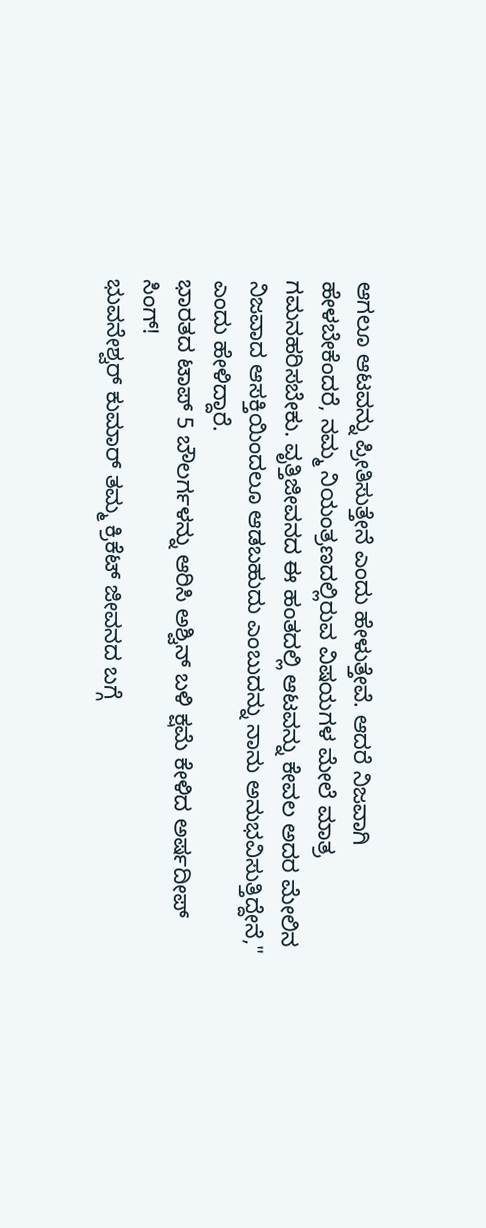ಆಗಲೂ ಆಟವನ್ನು ಪ್ರೀತಿಸುತ್ತೇನೆ ಎಂದು ಹೇಳುತ್ತೇವೆ. ಆದರೆ ನಿಜವಾಗಿ ಹೇಳಬೇಕೆಂದರೆ, ನಮ್ಮ ನಿಯಂತ್ರಣದಲ್ಲಿರುವ ವಿಷಯಗಳ ಮೇಲೆ ಮಾತ್ರ ಗಮನಹರಿಸಬೇಕು. ವೃತ್ತಿಜೀವನದ ಈ ಹಂತದಲ್ಲಿ ಆಟವನ್ನು ಕೇವಲ ಅದರ ಮೇಲಿನ ನಿಜವಾದ ಆಸಕ್ತಿಯಿಂದಲೂ ಆಡಬಹುದು ಎಂಬುದನ್ನು ನಾನು ಅನುಭವಿಸುತ್ತಿದ್ದೇನೆ," ಎಂದು ಹೇಳಿದ್ದಾರೆ.
ಭಾರತದ ಟಾಪ್ 5 ಬೌಲರ್ಗಳನ್ನು ಆರಿಸಿ ಅಶ್ವಿನ್ ಬಳಿ ಕ್ಷಮೆ ಕೇಳಿದ ಅರ್ಷದೀಪ್ ಸಿಂಗ್!
ಭುವನೇಶ್ವರ್ ಕುಮಾರ್ ತಮ್ಮ ಕ್ರಿಕೆಟ್ ಜೀವನದ ಬಗ್ಗೆ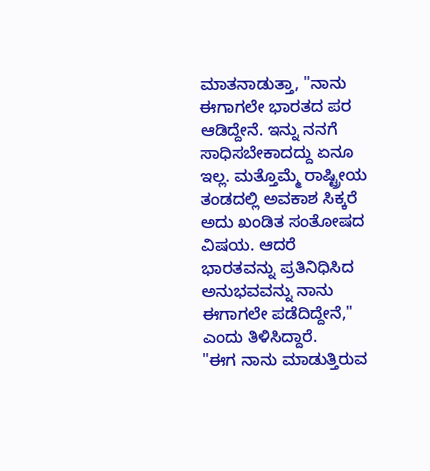ಮಾತನಾಡುತ್ತಾ, "ನಾನು ಈಗಾಗಲೇ ಭಾರತದ ಪರ ಆಡಿದ್ದೇನೆ. ಇನ್ನು ನನಗೆ ಸಾಧಿಸಬೇಕಾದದ್ದು ಏನೂ ಇಲ್ಲ. ಮತ್ತೊಮ್ಮೆ ರಾಷ್ಟ್ರೀಯ ತಂಡದಲ್ಲಿ ಅವಕಾಶ ಸಿಕ್ಕರೆ ಅದು ಖಂಡಿತ ಸಂತೋಷದ ವಿಷಯ. ಆದರೆ ಭಾರತವನ್ನು ಪ್ರತಿನಿಧಿಸಿದ ಅನುಭವವನ್ನು ನಾನು ಈಗಾಗಲೇ ಪಡೆದಿದ್ದೇನೆ," ಎಂದು ತಿಳಿಸಿದ್ದಾರೆ.
"ಈಗ ನಾನು ಮಾಡುತ್ತಿರುವ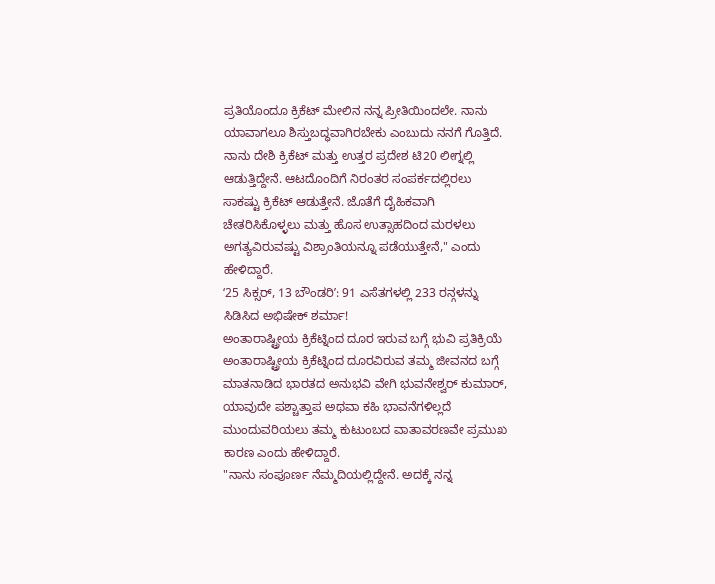ಪ್ರತಿಯೊಂದೂ ಕ್ರಿಕೆಟ್ ಮೇಲಿನ ನನ್ನ ಪ್ರೀತಿಯಿಂದಲೇ. ನಾನು ಯಾವಾಗಲೂ ಶಿಸ್ತುಬದ್ಧವಾಗಿರಬೇಕು ಎಂಬುದು ನನಗೆ ಗೊತ್ತಿದೆ. ನಾನು ದೇಶಿ ಕ್ರಿಕೆಟ್ ಮತ್ತು ಉತ್ತರ ಪ್ರದೇಶ ಟಿ20 ಲೀಗ್ನಲ್ಲಿ ಆಡುತ್ತಿದ್ದೇನೆ. ಆಟದೊಂದಿಗೆ ನಿರಂತರ ಸಂಪರ್ಕದಲ್ಲಿರಲು ಸಾಕಷ್ಟು ಕ್ರಿಕೆಟ್ ಆಡುತ್ತೇನೆ. ಜೊತೆಗೆ ದೈಹಿಕವಾಗಿ ಚೇತರಿಸಿಕೊಳ್ಳಲು ಮತ್ತು ಹೊಸ ಉತ್ಸಾಹದಿಂದ ಮರಳಲು ಅಗತ್ಯವಿರುವಷ್ಟು ವಿಶ್ರಾಂತಿಯನ್ನೂ ಪಡೆಯುತ್ತೇನೆ," ಎಂದು ಹೇಳಿದ್ದಾರೆ.
ʻ25 ಸಿಕ್ಸರ್, 13 ಬೌಂಡರಿʼ: 91 ಎಸೆತಗಳಲ್ಲಿ 233 ರನ್ಗಳನ್ನು ಸಿಡಿಸಿದ ಅಭಿಷೇಕ್ ಶರ್ಮಾ!
ಅಂತಾರಾಷ್ಟ್ರೀಯ ಕ್ರಿಕೆಟ್ನಿಂದ ದೂರ ಇರುವ ಬಗ್ಗೆ ಭುವಿ ಪ್ರತಿಕ್ರಿಯೆ
ಅಂತಾರಾಷ್ಟ್ರೀಯ ಕ್ರಿಕೆಟ್ನಿಂದ ದೂರವಿರುವ ತಮ್ಮ ಜೀವನದ ಬಗ್ಗೆ ಮಾತನಾಡಿದ ಭಾರತದ ಅನುಭವಿ ವೇಗಿ ಭುವನೇಶ್ವರ್ ಕುಮಾರ್, ಯಾವುದೇ ಪಶ್ಚಾತ್ತಾಪ ಅಥವಾ ಕಹಿ ಭಾವನೆಗಳಿಲ್ಲದೆ ಮುಂದುವರಿಯಲು ತಮ್ಮ ಕುಟುಂಬದ ವಾತಾವರಣವೇ ಪ್ರಮುಖ ಕಾರಣ ಎಂದು ಹೇಳಿದ್ದಾರೆ.
"ನಾನು ಸಂಪೂರ್ಣ ನೆಮ್ಮದಿಯಲ್ಲಿದ್ದೇನೆ. ಅದಕ್ಕೆ ನನ್ನ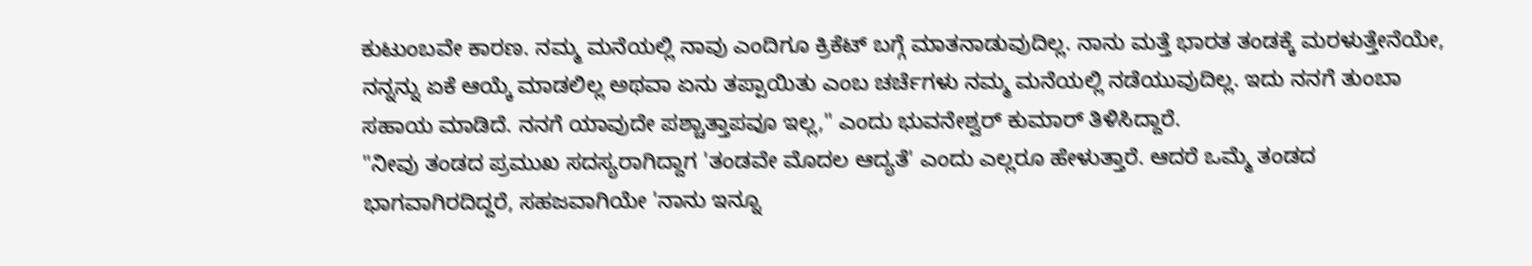ಕುಟುಂಬವೇ ಕಾರಣ. ನಮ್ಮ ಮನೆಯಲ್ಲಿ ನಾವು ಎಂದಿಗೂ ಕ್ರಿಕೆಟ್ ಬಗ್ಗೆ ಮಾತನಾಡುವುದಿಲ್ಲ. ನಾನು ಮತ್ತೆ ಭಾರತ ತಂಡಕ್ಕೆ ಮರಳುತ್ತೇನೆಯೇ, ನನ್ನನ್ನು ಏಕೆ ಆಯ್ಕೆ ಮಾಡಲಿಲ್ಲ ಅಥವಾ ಏನು ತಪ್ಪಾಯಿತು ಎಂಬ ಚರ್ಚೆಗಳು ನಮ್ಮ ಮನೆಯಲ್ಲಿ ನಡೆಯುವುದಿಲ್ಲ. ಇದು ನನಗೆ ತುಂಬಾ ಸಹಾಯ ಮಾಡಿದೆ. ನನಗೆ ಯಾವುದೇ ಪಶ್ಚಾತ್ತಾಪವೂ ಇಲ್ಲ," ಎಂದು ಭುವನೇಶ್ವರ್ ಕುಮಾರ್ ತಿಳಿಸಿದ್ದಾರೆ.
"ನೀವು ತಂಡದ ಪ್ರಮುಖ ಸದಸ್ಯರಾಗಿದ್ದಾಗ 'ತಂಡವೇ ಮೊದಲ ಆದ್ಯತೆ' ಎಂದು ಎಲ್ಲರೂ ಹೇಳುತ್ತಾರೆ. ಆದರೆ ಒಮ್ಮೆ ತಂಡದ ಭಾಗವಾಗಿರದಿದ್ದರೆ, ಸಹಜವಾಗಿಯೇ 'ನಾನು ಇನ್ನೂ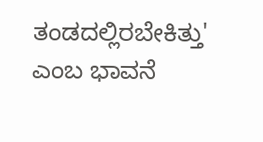ತಂಡದಲ್ಲಿರಬೇಕಿತ್ತು' ಎಂಬ ಭಾವನೆ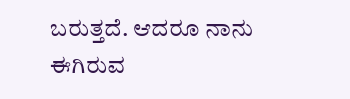ಬರುತ್ತದೆ. ಆದರೂ ನಾನು ಈಗಿರುವ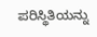ಪರಿಸ್ಥಿತಿಯನ್ನು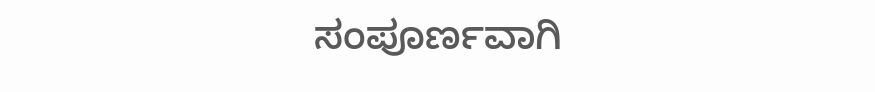ಸಂಪೂರ್ಣವಾಗಿ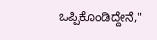ಒಪ್ಪಿಕೊಂಡಿದ್ದೇನೆ,"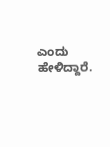ಎಂದು ಹೇಳಿದ್ದಾರೆ.